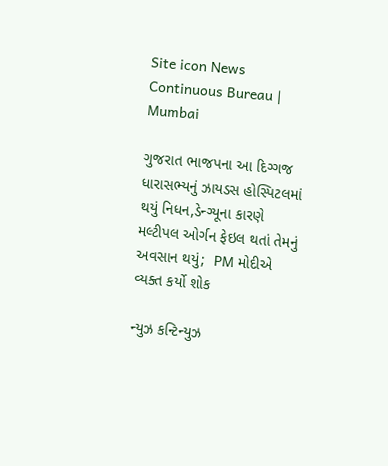Site icon News Continuous Bureau | Mumbai

ગુજરાત ભાજપના આ દિગ્ગજ ધારાસભ્યનું ઝાયડસ હોસ્પિટલમાં થયું નિધન,ડેન્ગ્યૂના કારણે મલ્ટીપલ ઓર્ગન ફેઇલ થતાં તેમનું અવસાન થયું;  PM મોદીએ વ્યક્ત કર્યો શોક

ન્યુઝ કન્ટિન્યુઝ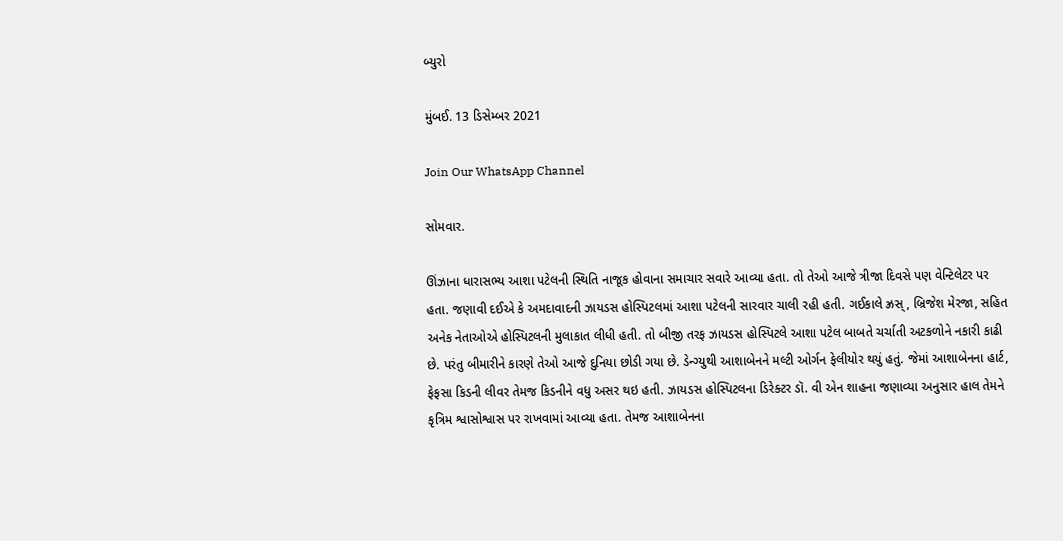બ્યુરો

મુંબઈ. 13 ડિસેમ્બર 2021

Join Our WhatsApp Channel

સોમવાર.

ઊંઝાના ધારાસભ્ય આશા પટેલની સ્થિતિ નાજૂક હોવાના સમાચાર સવારે આવ્યા હતા. તો તેઓ આજે ત્રીજા દિવસે પણ વેન્ટિલેટર પર હતા. જણાવી દઈએ કે અમદાવાદની ઝાયડસ હોસ્પિટલમાં આશા પટેલની સારવાર ચાલી રહી હતી. ગઈકાલે ઝ્રસ્, બ્રિજેશ મેરજા, સહિત અનેક નેતાઓએ હોસ્પિટલની મુલાકાત લીધી હતી. તો બીજી તરફ ઝાયડસ હોસ્પિટલે આશા પટેલ બાબતે ચર્ચાતી અટકળોને નકારી કાઢી છે. પરંતુ બીમારીને કારણે તેઓ આજે દુનિયા છોડી ગયા છે. ડેન્ગ્યુથી આશાબેનને મલ્ટી ઓર્ગન ફેલીયોર થયું હતું. જેમાં આશાબેનના હાર્ટ, ફેફસા કિડની લીવર તેમજ કિડનીને વધુ અસર થઇ હતી. ઝાયડસ હોસ્પિટલના ડિરેક્ટર ડૉ. વી એન શાહના જણાવ્યા અનુસાર હાલ તેમને કૃત્રિમ શ્વાસોશ્વાસ પર રાખવામાં આવ્યા હતા. તેમજ આશાબેનના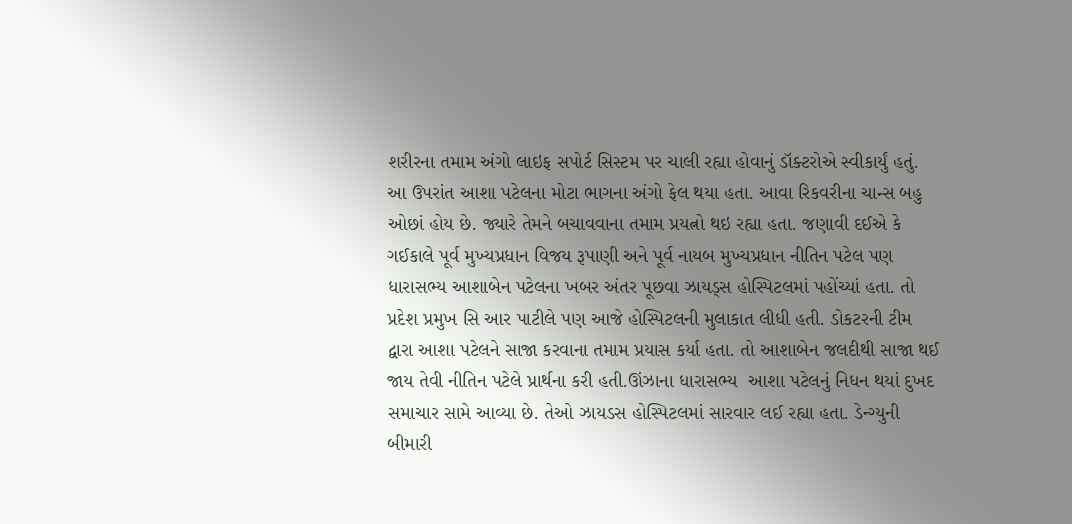શરીરના તમામ અંગો લાઇફ સપોર્ટ સિસ્ટમ પર ચાલી રહ્યા હોવાનું ડૉક્ટરોએ સ્વીકાર્યું હતું. આ ઉપરાંત આશા પટેલના મોટા ભાગના અંગો ફેલ થયા હતા. આવા રિકવરીના ચાન્સ બહુ ઓછાં હોય છે. જ્યારે તેમને બચાવવાના તમામ પ્રયત્નો થઇ રહ્યા હતા. જણાવી દઈએ કે ગઈકાલે પૂર્વ મુખ્યપ્રધાન વિજય રૂપાણી અને પૂર્વ નાયબ મુખ્યપ્રધાન નીતિન પટેલ પણ ધારાસભ્ય આશાબેન પટેલના ખબર અંતર પૂછવા ઝાયડ્‌સ હોસ્પિટલમાં પહોંચ્યાં હતા. તો પ્રદેશ પ્રમુખ સિ આર પાટીલે પણ આજે હોસ્પિટલની મુલાકાત લીધી હતી. ડોકટરની ટીમ દ્વારા આશા પટેલને સાજા કરવાના તમામ પ્રયાસ કર્યા હતા. તો આશાબેન જલદીથી સાજા થઈ જાય તેવી નીતિન પટેલે પ્રાર્થના કરી હતી.ઊંઝાના ધારાસભ્ય  આશા પટેલનું નિધન થયાં દુખદ સમાચાર સામે આવ્યા છે. તેઓ ઝાયડસ હોસ્પિટલમાં સારવાર લઈ રહ્યા હતા. ડેન્ગ્યુની બીમારી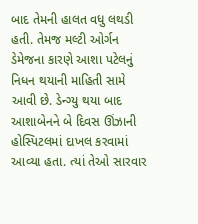બાદ તેમની હાલત વધુ લથડી હતી. તેમજ મલ્ટી ઓર્ગન ડેમેજના કારણે આશા પટેલનું નિધન થયાની માહિતી સામે આવી છે. ડેન્ગ્યુ થયા બાદ આશાબેનને બે દિવસ ઊંઝાની હોસ્પિટલમાં દાખલ કરવામાં આવ્યા હતા. ત્યાં તેઓ સારવાર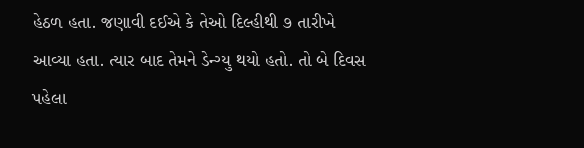હેઠળ હતા. જણાવી દઈએ કે તેઓ દિલ્હીથી ૭ તારીખે આવ્યા હતા. ત્યાર બાદ તેમને ડેન્ગ્યુ થયો હતો. તો બે દિવસ પહેલા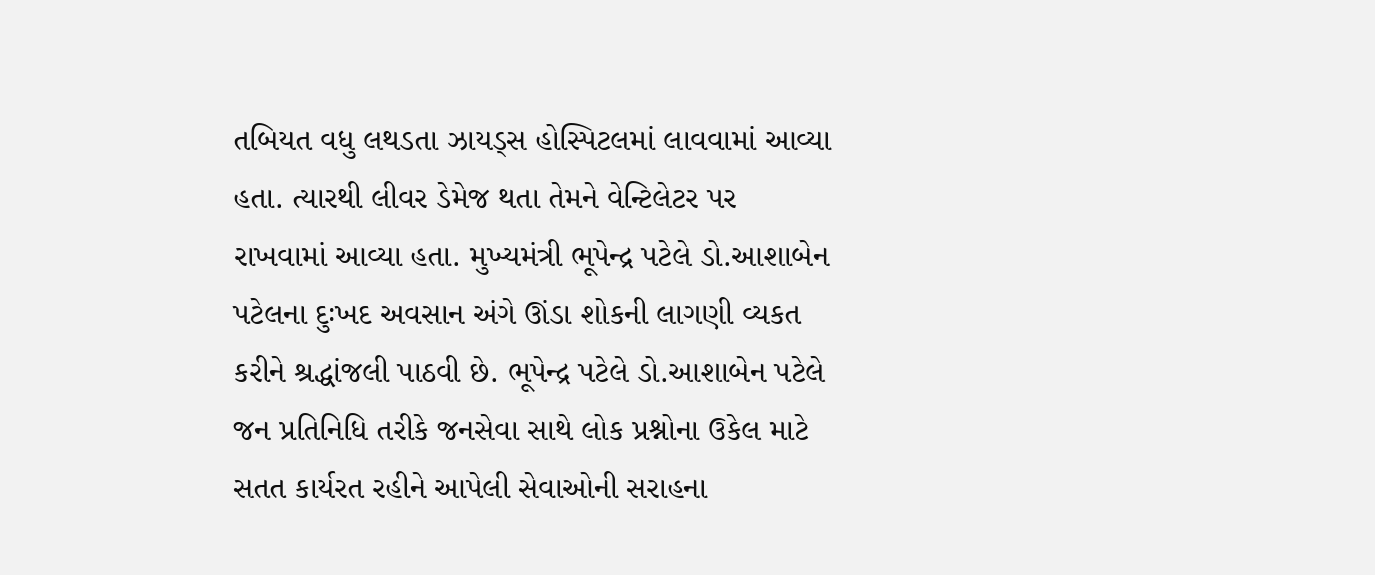તબિયત વધુ લથડતા ઝાયડ્‌સ હોસ્પિટલમાં લાવવામાં આવ્યા હતા. ત્યારથી લીવર ડેમેજ થતા તેમને વેન્ટિલેટર પર રાખવામાં આવ્યા હતા. મુખ્યમંત્રી ભૂપેન્દ્ર પટેલે ડો.આશાબેન પટેલના દુઃખદ અવસાન અંગે ઊંડા શોકની લાગણી વ્યકત કરીને શ્રદ્ધાંજલી પાઠવી છે. ભૂપેન્દ્ર પટેલે ડો.આશાબેન પટેલે જન પ્રતિનિધિ તરીકે જનસેવા સાથે લોક પ્રશ્નોના ઉકેલ માટે સતત કાર્યરત રહીને આપેલી સેવાઓની સરાહના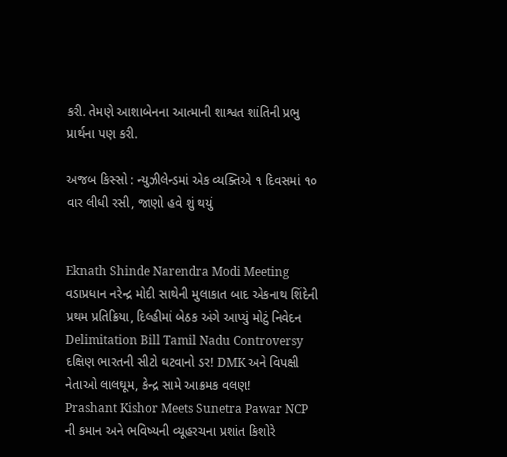કરી. તેમણે આશાબેનના આત્માની શાશ્વત શાંતિની પ્રભુ પ્રાર્થના પણ કરી.

અજબ કિસ્સો : ન્યુઝીલેન્ડમાં એક વ્યક્તિએ ૧ દિવસમાં ૧૦ વાર લીધી રસી, જાણો હવે શું થયું


Eknath Shinde Narendra Modi Meeting વડાપ્રધાન નરેન્દ્ર મોદી સાથેની મુલાકાત બાદ એકનાથ શિંદેની પ્રથમ પ્રતિક્રિયા, દિલ્હીમાં બેઠક અંગે આપ્યું મોટું નિવેદન
Delimitation Bill Tamil Nadu Controversy દક્ષિણ ભારતની સીટો ઘટવાનો ડર! DMK અને વિપક્ષી નેતાઓ લાલઘૂમ, કેન્દ્ર સામે આક્રમક વલણ!
Prashant Kishor Meets Sunetra Pawar NCP ની કમાન અને ભવિષ્યની વ્યૂહરચના પ્રશાંત કિશોરે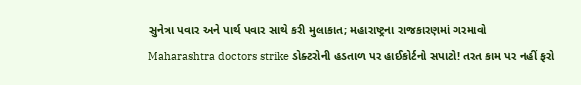સુનેત્રા પવાર અને પાર્થ પવાર સાથે કરી મુલાકાત; મહારાષ્ટ્રના રાજકારણમાં ગરમાવો
Maharashtra doctors strike ડોક્ટરોની હડતાળ પર હાઈકોર્ટનો સપાટો! તરત કામ પર નહીં ફરો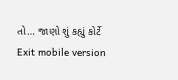તો… જાણો શું કહ્યું કોર્ટે
Exit mobile version